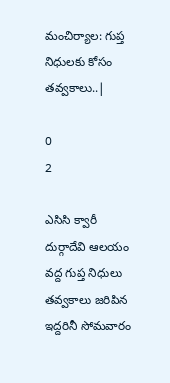మంచిర్యాల: గుప్త నిధులకు కోసం తవ్వకాలు..|

0
2

ఎసిసి క్వారీ దుర్గాదేవి ఆలయం వద్ద గుప్త నిధులు తవ్వకాలు జరిపిన ఇద్దరినీ సోమవారం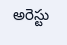అరెస్టు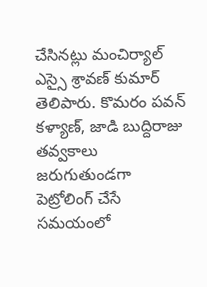చేసినట్లు మంచిర్యాల్ ఎస్సై శ్రావణ్ కుమార్ తెలిపారు. కొమరం పవన్ కళ్యాణ్, జాడి బుద్దిరాజు తవ్వకాలు జరుగుతుండగా పెట్రోలింగ్ చేసే సమయంలో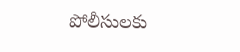పోలీసులకు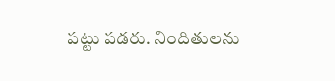పట్టు పడరు. నిందితులను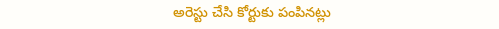అరెస్టు చేసి కోర్టుకు పంపినట్లు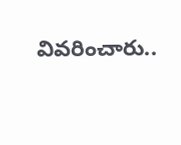వివరించారు..